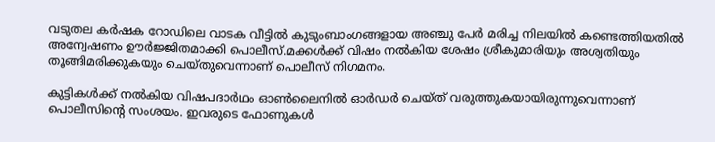വടുതല കർഷക റോഡിലെ വാടക വീട്ടില്‍ കുടുംബാംഗങ്ങളായ അഞ്ചു പേർ മരിച്ച നിലയില്‍ കണ്ടെത്തിയതില്‍ അന്വേഷണം ഊർജ്ജിതമാക്കി പൊലീസ്.മക്കള്‍ക്ക് വിഷം നല്‍കിയ ശേഷം ശ്രീകുമാരിയും അശ്വതിയും തൂങ്ങിമരിക്കുകയും ചെയ്തുവെന്നാണ് പൊലീസ് നിഗമനം.

കുട്ടികള്‍ക്ക് നല്‍കിയ വിഷപദാർഥം ഓണ്‍ലൈനില്‍ ഓർഡർ‌ ചെയ്ത് വരുത്തുകയായിരുന്നുവെന്നാണ് പൊലീസിന്റെ സംശയം. ഇവരുടെ ഫോണുകള്‍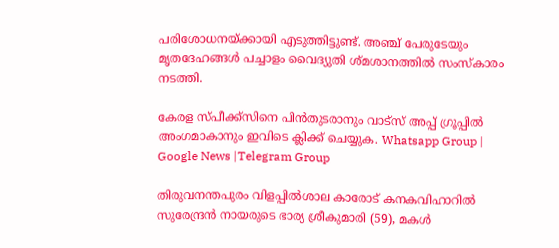പരിശോധനയ്ക്കായി എടുത്തിട്ടുണ്ട്. അഞ്ച് പേരുടേയും മൃതദേഹങ്ങള്‍ പച്ചാളം വൈദ്യുതി ശ്മശാനത്തില്‍ സംസ്കാരം നടത്തി.

കേരള സ്പീക്ക്സിനെ പിൻതുടരാനും വാട്സ് അപ്പ് ഗ്രൂപ്പിൽ അംഗമാകാനും ഇവിടെ ക്ലിക്ക് ചെയ്യുക. Whatsapp Group | Google News |Telegram Group

തിരുവനന്തപുരം വിളപ്പില്‍ശാല കാരോട് കനകവിഹാറില്‍ സുരേന്ദ്രൻ നായരുടെ ഭാര്യ ശ്രീകുമാരി (59), മകള്‍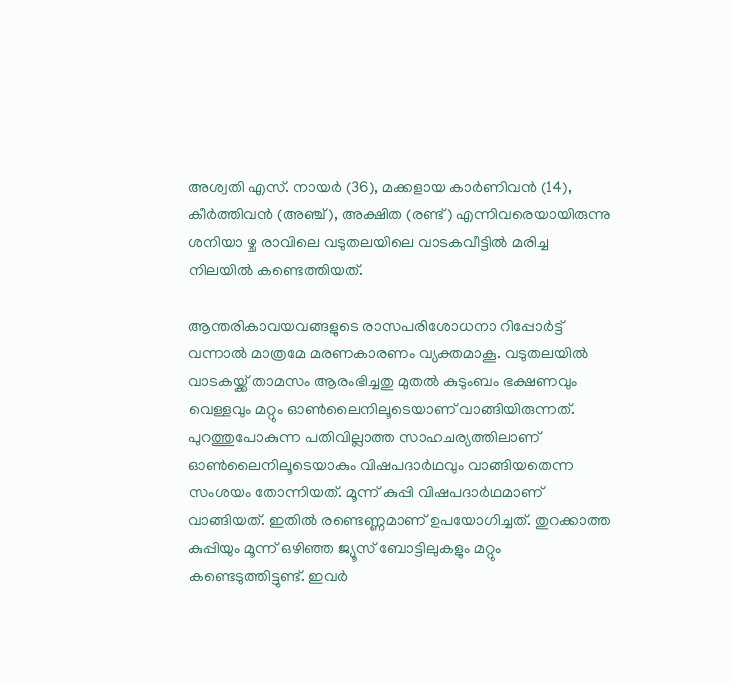അശ്വതി എസ്. നായർ (36), മക്കളായ കാർണിവൻ (14), കീർത്തിവൻ (അഞ്ച്), അക്ഷിത (രണ്ട്) എന്നിവരെയായിരുന്നു ശനിയാ ഴ്ച രാവിലെ വടുതലയിലെ വാടകവീട്ടില്‍ മരിച്ച നിലയില്‍ കണ്ടെത്തിയത്.

ആന്തരികാവയവങ്ങളുടെ രാസപരിശോധനാ റിപ്പോർട്ട് വന്നാല്‍ മാത്രമേ മരണകാരണം വ്യക്തമാകൂ. വടുതലയില്‍ വാടകയ്ക്ക് താമസം ആരംഭിച്ചതു മുതല്‍ കുടുംബം ഭക്ഷണവും വെള്ളവും മറ്റും ഓണ്‍ലൈനിലൂടെയാണ് വാങ്ങിയിരുന്നത്. പുറത്തുപോകുന്ന പതിവില്ലാത്ത സാഹചര്യത്തിലാണ് ഓണ്‍ലൈനിലൂടെയാകും വിഷപദാർഥവും വാങ്ങിയതെന്ന സംശയം തോന്നിയത്. മൂന്ന് കുപ്പി വിഷപദാർഥമാണ് വാങ്ങിയത്. ഇതില്‍ രണ്ടെണ്ണമാണ് ഉപയോഗിച്ചത്. തുറക്കാത്ത കുപ്പിയും മൂന്ന് ഒഴിഞ്ഞ ജ്യൂസ് ബോട്ടിലുകളും മറ്റും കണ്ടെടുത്തിട്ടുണ്ട്. ഇവർ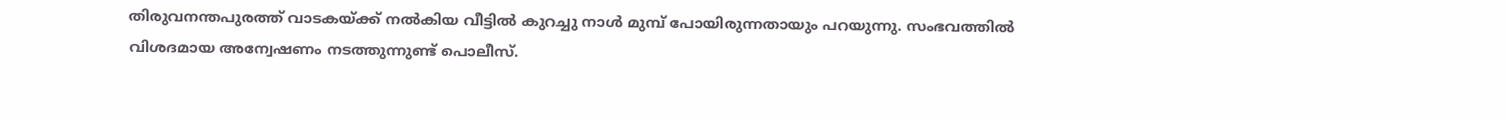തിരുവനന്തപുരത്ത് വാടകയ്ക്ക് നല്‍കിയ വീട്ടില്‍ കുറച്ചു നാള്‍ മുമ്പ് പോയിരുന്നതായും പറയുന്നു. സംഭവത്തില്‍ വിശദമായ അന്വേഷണം നടത്തുന്നുണ്ട് പൊലീസ്.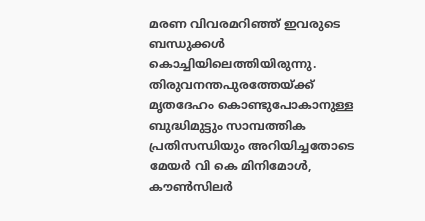മരണ വിവരമറിഞ്ഞ് ഇവരുടെ ബന്ധുക്കള്‍ കൊച്ചിയിലെത്തിയിരുന്നു. തിരുവനന്തപുരത്തേയ്ക്ക് മൃതദേഹം കൊണ്ടുപോകാനുള്ള ബുദ്ധിമുട്ടും സാമ്പത്തിക പ്രതിസന്ധിയും അറിയിച്ചതോടെ മേയർ വി കെ മിനിമോള്‍, കൗണ്‍സിലർ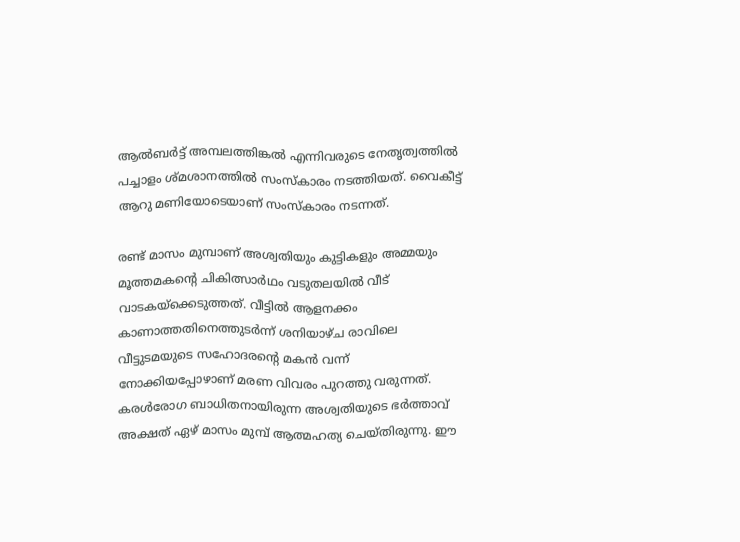ആല്‍ബർട്ട് അമ്പലത്തിങ്കല്‍ എന്നിവരുടെ നേതൃത്വത്തില്‍‌ പച്ചാളം ശ്മശാനത്തില്‍ സംസ്കാരം നടത്തിയത്. വൈകീട്ട് ആറു മണിയോടെയാണ് സംസ്കാരം നടന്നത്.

രണ്ട് മാസം മുമ്പാണ് അശ്വതിയും കുട്ടികളും അമ്മയും മൂത്തമകന്റെ ചികിത്സാർഥം വടുതലയില്‍ വീട് വാടകയ്ക്കെടുത്തത്. വീട്ടില്‍ ആളനക്കം കാണാത്തതിനെത്തുടർന്ന് ശനിയാഴ്ച രാവിലെ വീട്ടുടമയുടെ സഹോദരന്റെ മകൻ വന്ന് നോക്കിയപ്പോഴാണ് മരണ വിവരം പുറത്തു വരുന്നത്. കരള്‍രോഗ ബാധിതനായിരുന്ന അശ്വതിയുടെ ഭർത്താവ് അക്ഷത് ഏഴ് മാസം മുമ്പ് ആത്മഹത്യ ചെയ്തിരുന്നു. ഈ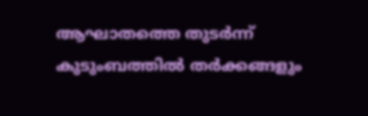ആഘാതത്തെ തുടർന്ന് കുടുംബത്തില്‍ തർ‌ക്കങ്ങളും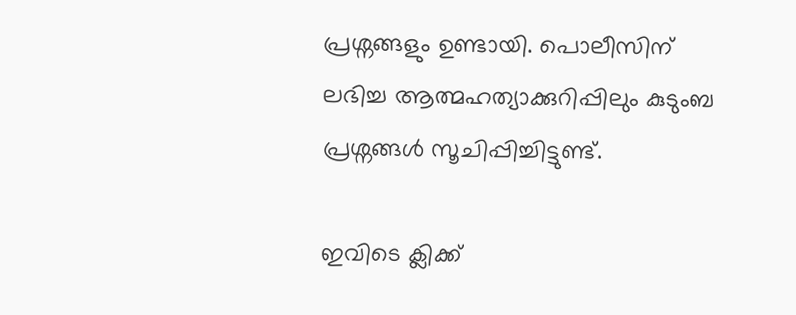പ്രശ്നങ്ങളും ഉണ്ടായി. പൊലീസിന് ലഭിച്ച ആത്മഹത്യാക്കുറിപ്പിലും കുടുംബ പ്രശ്നങ്ങള്‍ സൂചിപ്പിച്ചിട്ടുണ്ട്.

ഇവിടെ ക്ലിക്ക്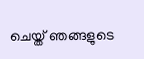ചെയ്ത് ഞങ്ങളുടെ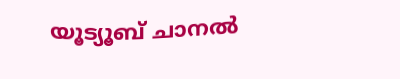യൂട്യൂബ് ചാനൽ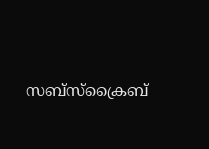സബ്സ്ക്രൈബ്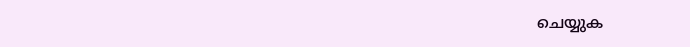ചെയ്യുക